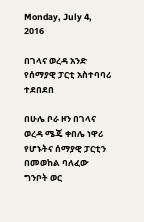Monday, July 4, 2016

በገላና ወረዳ አንድ የሰማያዊ ፓርቲ አስተባባሪ ተደበደበ

በሁሌ ቦራ ዞን በገላና ወረዳ ሜጄ ቀበሌ ነዋሪ የሆኑትና ሰማያዊ ፓርቲን በመወከል ባለፈው ግንቦት ወር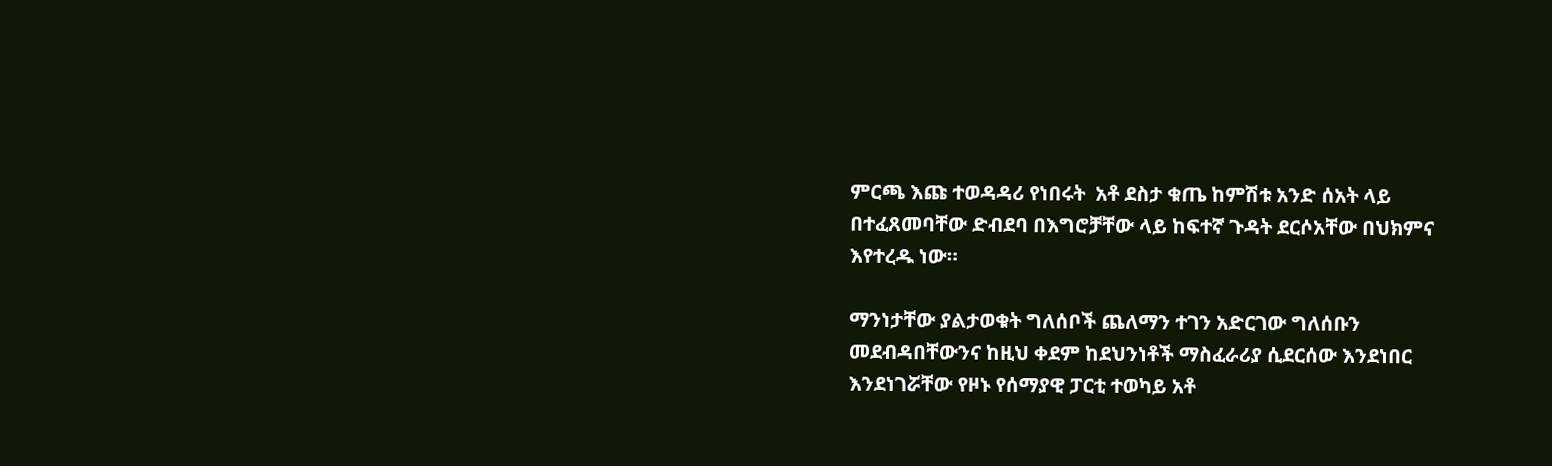ምርጫ እጩ ተወዳዳሪ የነበሩት  አቶ ደስታ ቁጤ ከምሽቱ አንድ ሰአት ላይ በተፈጸመባቸው ድብደባ በእግሮቻቸው ላይ ከፍተኛ ጉዳት ደርሶአቸው በህክምና እየተረዱ ነው።

ማንነታቸው ያልታወቁት ግለሰቦች ጨለማን ተገን አድርገው ግለሰቡን መደብዳበቸውንና ከዚህ ቀደም ከደህንነቶች ማስፈራሪያ ሲደርሰው እንደነበር እንደነገሯቸው የዞኑ የሰማያዊ ፓርቲ ተወካይ አቶ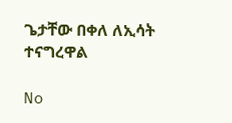ጌታቸው በቀለ ለኢሳት ተናግረዋል

No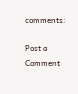comments:

Post a Comment